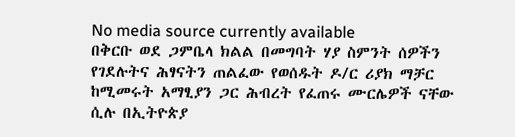No media source currently available
በቅርቡ ወደ ጋምቤላ ክልል በመግባት ሃያ ስምንት ሰዎችን የገደሉትና ሕፃናትን ጠልፈው የወሰዱት ዶ/ር ሪያክ ማቻር ከሚመሩት አማፂያን ጋር ሕብረት የፈጠሩ ሙርሌዎች ናቸው ሲሉ በኢትዮጵያ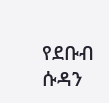የደቡብ ሱዳን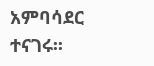አምባሳደር ተናገሩ፡፡